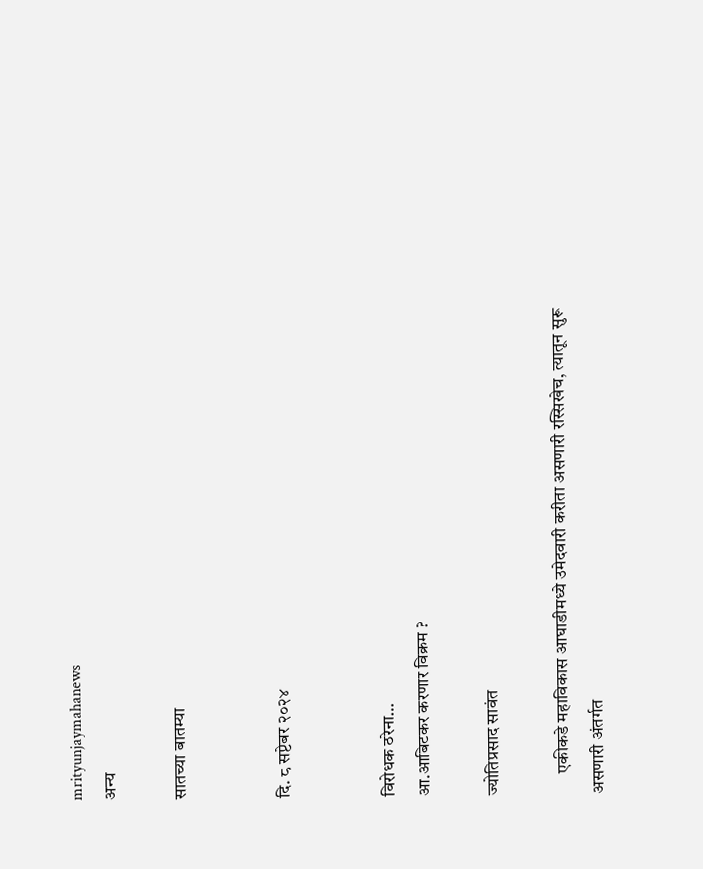mrityunjaymahanews
अन्य

सातच्या बातम्या


दि. ८ सप्टेबर २०२४


विरोधक ठरेना…
आ.आबिटकर करणार विक्रम ?

ज्योतिप्रसाद सावंत

      एकीकडे महाविकास आघाडीमध्ये उमेदवारी करीता असणारी रस्सिखेच, त्यातून सुरू असणारी अंतर्गत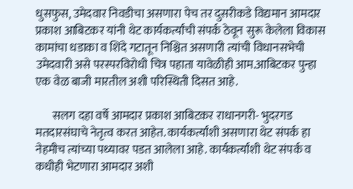धुसफुस, उमेदवार निवडीचा असणारा पेच तर दुसरीकडे विद्यमान आमदार प्रकाश आबिटकर यांनी थेट कार्यकर्त्यांची संपर्क ठेवून सुरू केलेला विकास कामांचा धडाका व शिंदे गटातून निश्चित असणारी त्यांची विधानसभेची उमेदवारी असे परस्परविरोधी चित्र पहाता यावेळीही आम.आबिटकर पुन्हा एक वेळ बाजी मारतील अशी परिस्थिती दिसत आहे.

       सलग दहा वर्षे आमदार प्रकाश आबिटकर राधानगरी- भुदरगड मतदारसंघाचे नेतृत्व करत आहेत. कार्यकर्त्यांशी असणारा थेट संपर्क हा नेहमीच त्यांच्या पथ्यावर पडत आलेला आहे. कार्यकर्त्यांशी थेट संपर्क व कधीही भेटणारा आमदार अशी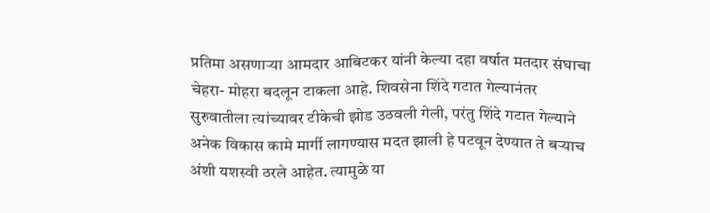प्रतिमा असणाऱ्या आमदार आबिटकर यांनी केल्या दहा वर्षात मतदार संघाचा चेहरा- मोहरा बदलून टाकला आहे. शिवसेना शिंदे गटात गेल्यानंतर सुरुवातीला त्यांच्यावर टीकेची झोड उठवली गेली, परंतु शिंदे गटात गेल्याने अनेक विकास कामे मार्गी लागण्यास मदत झाली हे पटवून देण्यात ते बऱ्याच अंशी यशस्वी ठरले आहेत. त्यामुळे या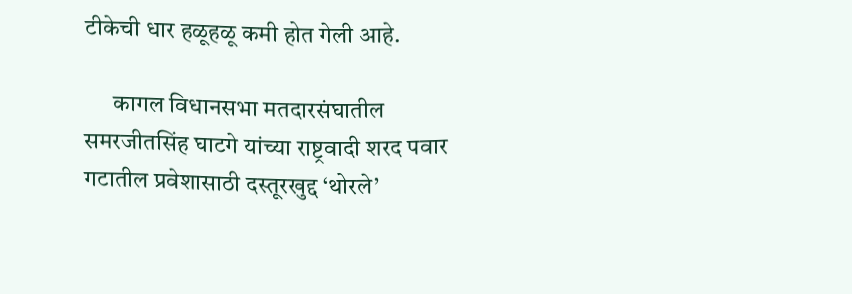टीकेची धार हळूहळू कमी होत गेली आहे.

      कागल विधानसभा मतदारसंघातील समरजीतसिंह घाटगे यांच्या राष्ट्रवादी शरद पवार गटातील प्रवेशासाठी दस्तूरखुद्द ‘थोरले’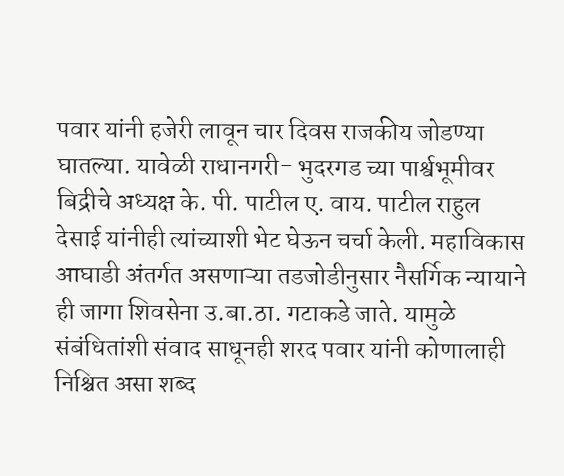पवार यांनी हजेरी लावून चार दिवस राजकीय जोडण्या घातल्या. यावेळी राधानगरी- भुदरगड च्या पार्श्वभूमीवर बिद्रीचे अध्यक्ष के. पी. पाटील ए. वाय. पाटील राहुल देसाई यांनीही त्यांच्याशी भेट घेऊन चर्चा केली. महाविकास आघाडी अंतर्गत असणाऱ्या तडजोडीनुसार नैसर्गिक न्यायाने ही जागा शिवसेना उ.बा.ठा. गटाकडे जाते. यामुळे संबंधितांशी संवाद साधूनही शरद पवार यांनी कोणालाही निश्चित असा शब्द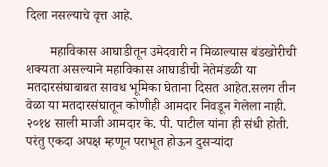दिला नसल्याचे वृत्त आहे.

       महाविकास आघाडीतून उमेदवारी न मिळाल्यास बंडखोरीची शक्यता असल्याने महाविकास आघाडीची नेतेमंडळी या मतदारसंघाबाबत सावध भूमिका घेताना दिसत आहेत.सलग तीन वेळा या मतदारसंघातून कोणीही आमदार निवडून गेलेला नाही. २०१४ साली माजी आमदार के. पी. पाटील यांना ही संधी होती. परंतु एकदा अपक्ष म्हणून पराभूत होऊन दुसऱ्यांदा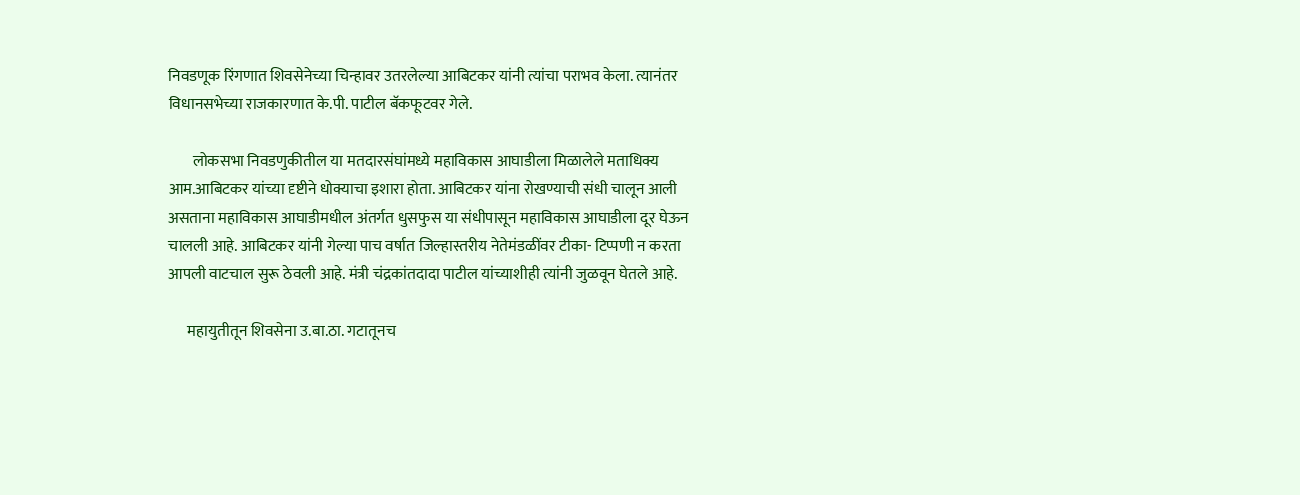निवडणूक रिंगणात शिवसेनेच्या चिन्हावर उतरलेल्या आबिटकर यांनी त्यांचा पराभव केला. त्यानंतर विधानसभेच्या राजकारणात के.पी. पाटील बॅकफूटवर गेले.

        लोकसभा निवडणुकीतील या मतदारसंघांमध्ये महाविकास आघाडीला मिळालेले मताधिक्य आम.आबिटकर यांच्या दृष्टीने धोक्याचा इशारा होता. आबिटकर यांना रोखण्याची संधी चालून आली असताना महाविकास आघाडीमधील अंतर्गत धुसफुस या संधीपासून महाविकास आघाडीला दूर घेऊन चालली आहे. आबिटकर यांनी गेल्या पाच वर्षात जिल्हास्तरीय नेतेमंडळींवर टीका- टिप्पणी न करता आपली वाटचाल सुरू ठेवली आहे. मंत्री चंद्रकांतदादा पाटील यांच्याशीही त्यांनी जुळवून घेतले आहे.

      महायुतीतून शिवसेना उ.बा.ठा. गटातूनच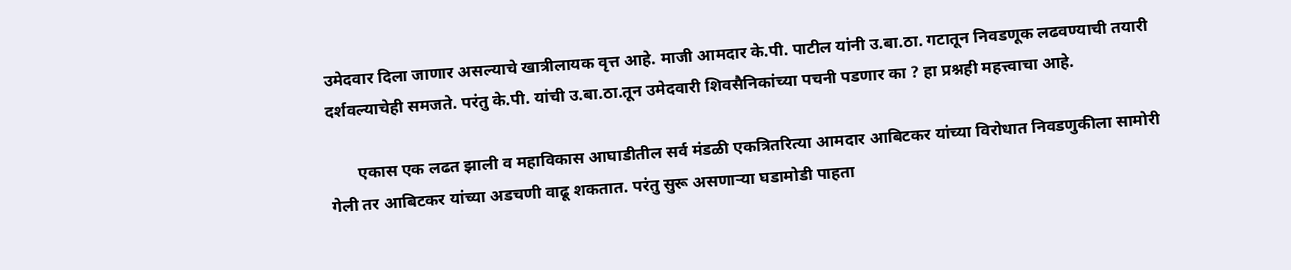उमेदवार दिला जाणार असल्याचे खात्रीलायक वृत्त आहे. माजी आमदार के.पी. पाटील यांनी उ‌.बा.ठा. गटातून निवडणूक लढवण्याची तयारी दर्शवल्याचेही समजते. परंतु के.पी. यांची उ.बा.ठा.तून उमेदवारी शिवसैनिकांच्या पचनी पडणार का ? हा प्रश्नही महत्त्वाचा आहे.

       एकास एक लढत झाली व महाविकास आघाडीतील सर्व मंडळी एकत्रितरित्या आमदार आबिटकर यांच्या विरोधात निवडणुकीला सामोरी गेली तर आबिटकर यांच्या अडचणी वाढू शकतात. परंतु सुरू असणाऱ्या घडामोडी पाहता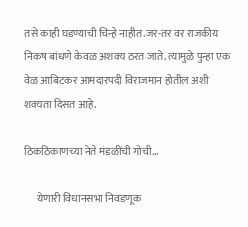तसे काही घडण्याची चिन्हे नाहीत.जर-तर वर राजकीय निकष बांधणे केवळ अशक्य ठरत जाते. त्यामुळे पुन्हा एक वेळ आबिटकर आमदारपदी विराजमान होतील अशी शक्यता दिसत आहे.

ठिकठिकाणच्या नेते मंडळींची गोची…

      येणारी विधानसभा निवडणूक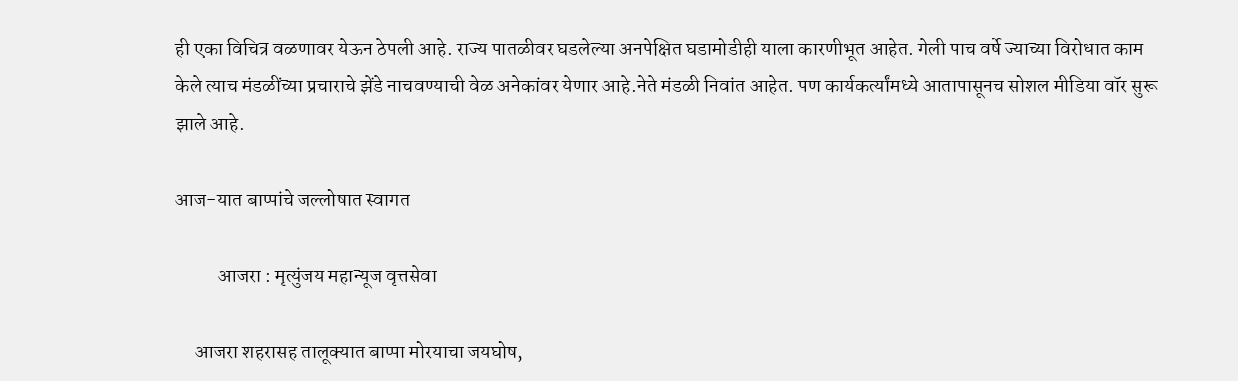ही एका विचित्र वळणावर येऊन ठेपली आहे. राज्य पातळीवर घडलेल्या अनपेक्षित घडामोडीही याला कारणीभूत आहेत. गेली पाच वर्षे ज्याच्या विरोधात काम केले त्याच मंडळींच्या प्रचाराचे झेंडे नाचवण्याची वेळ अनेकांवर येणार आहे.नेते मंडळी निवांत आहेत. पण कार्यकर्त्यांमध्ये आतापासूनच सोशल मीडिया वॉर सुरू झाले आहे.

आज-यात बाप्पांचे जल्लोषात स्वागत

           आजरा : मृत्युंजय महान्यूज वृत्तसेवा

     आजरा शहरासह तालूक्यात बाप्पा मोरयाचा जयघोष,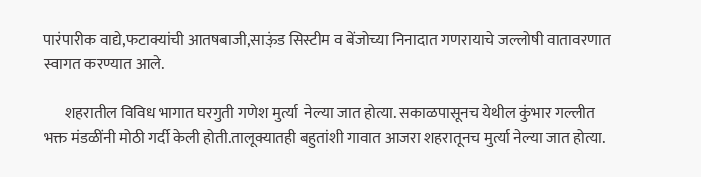पारंपारीक वाद्ये,फटाक्यांची आतषबाजी,साऊ़ंड सिस्टीम व बेंजोच्या निनादात गणरायाचे जल्लोषी वातावरणात स्वागत करण्यात आले.

       शहरातील विविध भागात घरगुती गणेश मुर्त्या  नेल्या जात होत्या. सकाळपासूनच येथील कुंभार गल्लीत भक्त मंडळींनी मोठी गर्दी केली होती.तालूक्यातही बहुतांशी गावात आजरा शहरातूनच मुर्त्या नेल्या जात होत्या.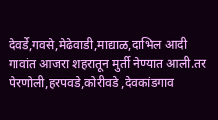देवर्डे,गवसे,मेढेवाडी,माद्याळ,दाभिल आदी गावांत आजरा शहरातून मुर्ती नेण्यात आली.तर पेरणोली,हरपवडे,कोरीवडे ,देवकांडगाव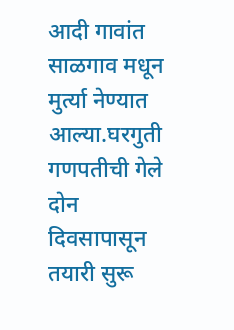आदी गावांत साळगाव‌ मधून मुर्त्या नेण्यात आल्या.घरगुती गणपतीची गेले दोन दिवसापासून तयारी सुरू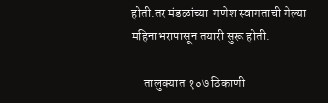होती.तर मंडळांच्या  गणेश स्वागताची गेल्या महिनाभरापासून तयारी सुरू होती.

     तालुक्यात १०७ ठिकाणी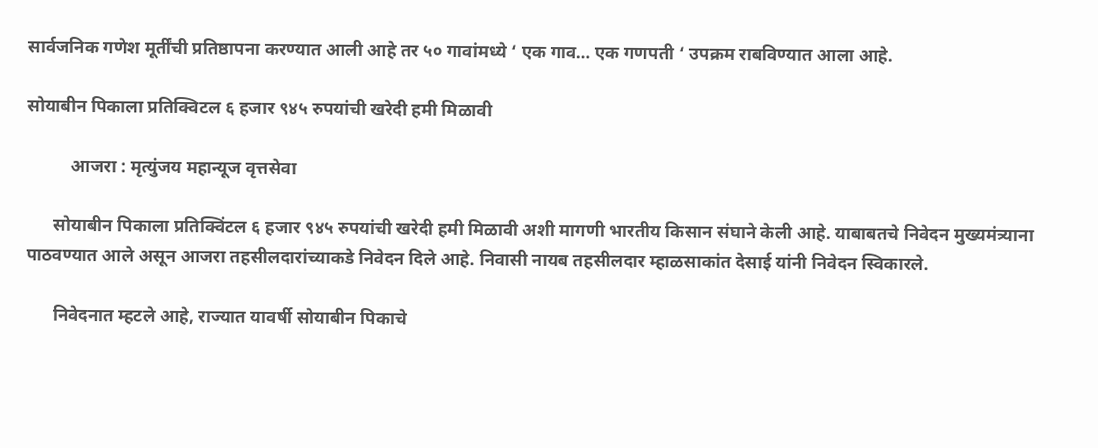सार्वजनिक गणेश मूर्तींची प्रतिष्ठापना करण्यात आली आहे तर ५० गावांमध्ये ‘ एक गाव… एक गणपती ‘ उपक्रम राबविण्यात आला आहे.

सोयाबीन पिकाला प्रतिक्विटल ६ हजार ९४५ रुपयांची खरेदी हमी मिळावी

          आजरा : मृत्युंजय महान्यूज वृत्तसेवा

      सोयाबीन पिकाला प्रतिक्विंटल ६ हजार ९४५ रुपयांची खरेदी हमी मिळावी अशी मागणी भारतीय किसान संघाने केली आहे. याबाबतचे निवेदन मुख्यमंत्र्याना पाठवण्यात आले असून आजरा तहसीलदारांच्याकडे निवेदन दिले आहे. निवासी नायब तहसीलदार म्हाळसाकांत देसाई यांनी निवेदन स्विकारले.

      निवेदनात म्हटले आहे, राज्यात यावर्षी सोयाबीन पिकाचे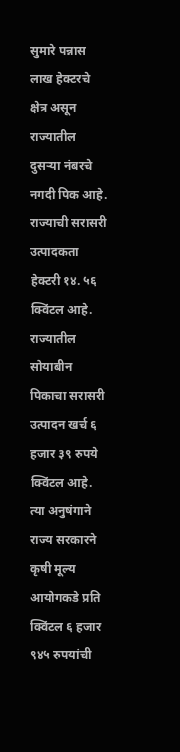सुमारे पन्नास लाख हेक्टरचे क्षेत्र असून राज्यातील दुसऱ्या नंबरचे नगदी पिक आहे. राज्याची सरासरी उत्पादकता हेक्टरी १४. ५६ क्विंटल आहे. राज्यातील सोयाबीन पिकाचा सरासरी उत्पादन खर्च ६ हजार ३९ रुपये क्विंटल आहे. त्या अनुषंगाने राज्य सरकारने कृषी मूल्य आयोगकडे प्रति क्विंटल ६ हजार ९४५ रुपयांची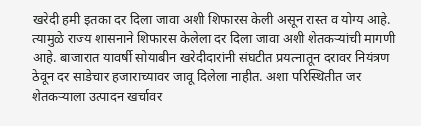खरेदी हमी इतका दर दिला जावा अशी शिफारस केली असून रास्त व योग्य आहे. त्यामुळे राज्य शासनाने शिफारस केलेला दर दिला जावा अशी शेतकऱ्यांची मागणी आहे. बाजारात यावर्षी सोयाबीन खरेदीदारांनी संघटीत प्रयत्नातून दरावर नियंत्रण ठेवून दर साडेचार हजाराच्यावर जावू दिलेला नाहीत. अशा परिस्थितीत जर शेतकऱ्याला उत्पादन खर्चावर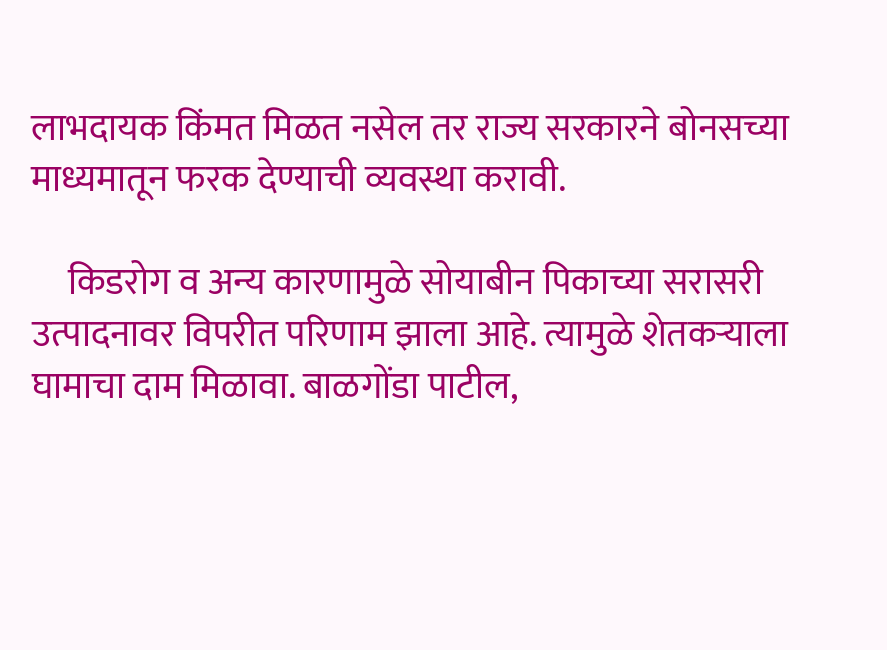लाभदायक किंमत मिळत नसेल तर राज्य सरकारने बोनसच्या माध्यमातून फरक देण्याची व्यवस्था करावी.

     किडरोग व अन्य कारणामुळे सोयाबीन पिकाच्या सरासरी उत्पादनावर विपरीत परिणाम झाला आहे. त्यामुळे शेतकऱ्याला घामाचा दाम मिळावा. बाळगोंडा पाटील,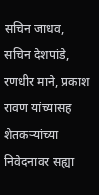सचिन जाधव, सचिन देशपांडे, रणधीर माने, प्रकाश रावण यांच्यासह शेतकऱ्यांच्या निवेदनावर सह्या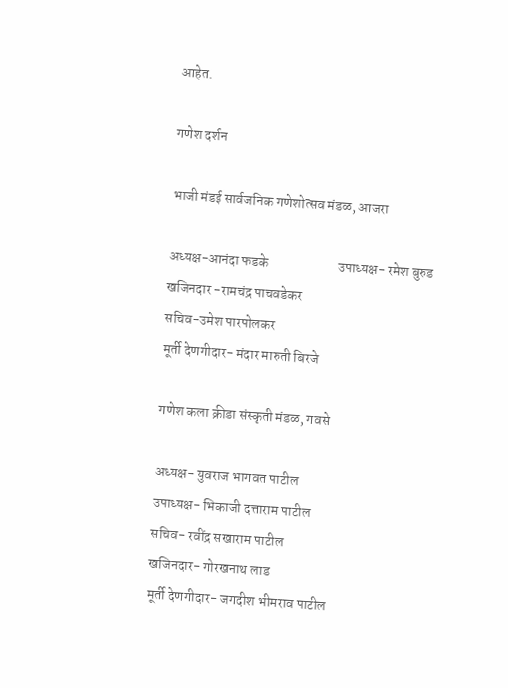आहेत.

गणेश दर्शन

भाजी मंडई सार्वजनिक गणेशोत्सव मंडळ, आजरा

अध्यक्ष-आनंदा फडके                         उपाध्यक्ष- रमेश बुरुड खजिनदार -रामचंद्र पाचवडेकर
सचिव-उमेश पारपोलकर
मूर्ती देणगीदार- मंदार मारुती बिरजे

गणेश कला क्रीडा संस्कृती मंडळ, गवसे

अध्यक्ष- युवराज भागवत पाटील
उपाध्यक्ष- भिकाजी दत्ताराम पाटील
सचिव- रवींद्र सखाराम पाटील
खजिनदार- गोरखनाथ लाड
मूर्ती देणगीदार- जगदीश भीमराव पाटील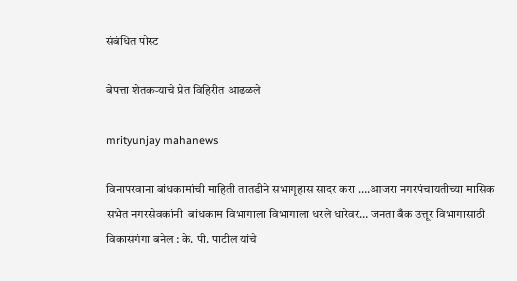संबंधित पोस्ट

बेपत्ता शेतकऱ्याचे प्रेत विहिरीत आढळले

mrityunjay mahanews

विनापरवाना बांधकामांची माहिती तातडीने सभागृहास सादर करा ….आजरा नगरपंचायतीच्या मासिक सभेत नगरसेवकांनी  बांधकाम विभागाला विभागाला धरले धारेवर… जनता बँक उत्तूर विभागासाठी विकासगंगा बनेल : के. पी. पाटील यांचे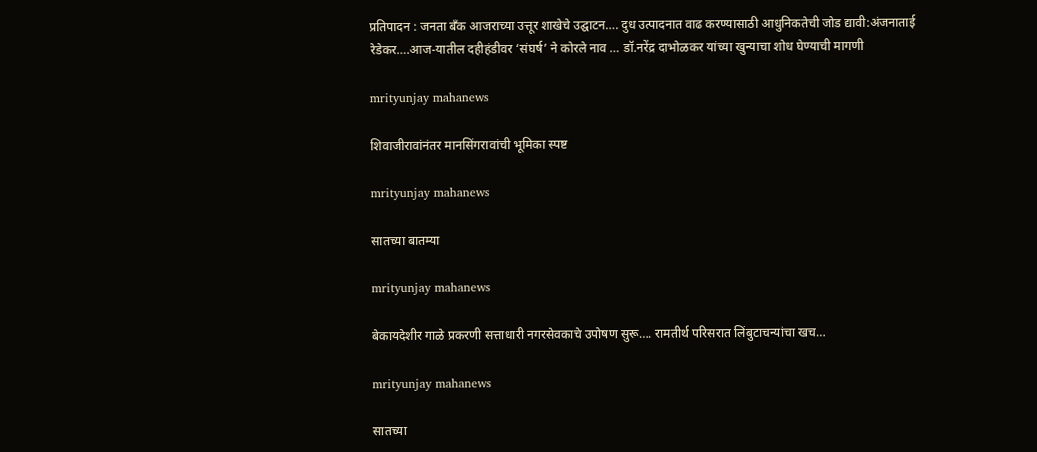प्रतिपादन : जनता बँक आजराच्या उत्तूर शाखेचे उद्घाटन…. दुध उत्पादनात वाढ करण्यासाठी आधुनिकतेची जोड द्यावी:अंजनाताई रेडेकर….आज-यातील दहीहंडीवर ‘संघर्ष’ ने कोरले नाव … डॉ.नरेंद्र दाभोळकर यांच्या खुन्याचा शोध घेण्याची मागणी

mrityunjay mahanews

शिवाजीरावांनंतर मानसिंगरावांची भूमिका स्पष्ट

mrityunjay mahanews

सातच्या बातम्या

mrityunjay mahanews

बेकायदेशीर गाळे प्रकरणी सत्ताधारी नगरसेवकाचे उपोषण सुरू…. रामतीर्थ परिसरात लिंबुटाचन्यांचा खच…

mrityunjay mahanews

सातच्या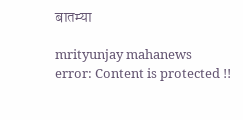बातम्या

mrityunjay mahanews
error: Content is protected !!